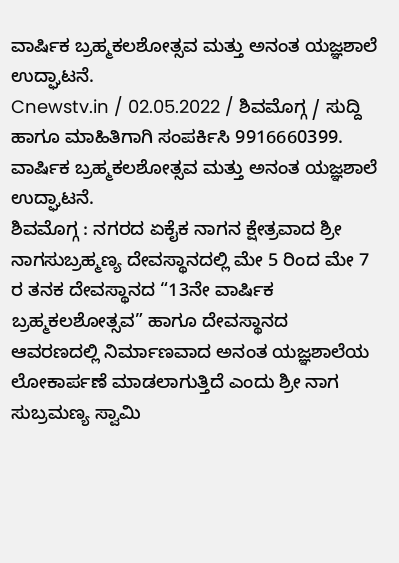ವಾರ್ಷಿಕ ಬ್ರಹ್ಮಕಲಶೋತ್ಸವ ಮತ್ತು ಅನಂತ ಯಜ್ಞಶಾಲೆ ಉದ್ಘಾಟನೆ.
Cnewstv.in / 02.05.2022 / ಶಿವಮೊಗ್ಗ / ಸುದ್ದಿ ಹಾಗೂ ಮಾಹಿತಿಗಾಗಿ ಸಂಪರ್ಕಿಸಿ 9916660399.
ವಾರ್ಷಿಕ ಬ್ರಹ್ಮಕಲಶೋತ್ಸವ ಮತ್ತು ಅನಂತ ಯಜ್ಞಶಾಲೆ ಉದ್ಘಾಟನೆ.
ಶಿವಮೊಗ್ಗ : ನಗರದ ಏಕೈಕ ನಾಗನ ಕ್ಷೇತ್ರವಾದ ಶ್ರೀ ನಾಗಸುಬ್ರಹ್ಮಣ್ಯ ದೇವಸ್ಥಾನದಲ್ಲಿ ಮೇ 5 ರಿಂದ ಮೇ 7 ರ ತನಕ ದೇವಸ್ಥಾನದ “13ನೇ ವಾರ್ಷಿಕ ಬ್ರಹ್ಮಕಲಶೋತ್ಸವ” ಹಾಗೂ ದೇವಸ್ಥಾನದ ಆವರಣದಲ್ಲಿ ನಿರ್ಮಾಣವಾದ ಅನಂತ ಯಜ್ಞಶಾಲೆಯ ಲೋಕಾರ್ಪಣೆ ಮಾಡಲಾಗುತ್ತಿದೆ ಎಂದು ಶ್ರೀ ನಾಗ ಸುಬ್ರಮಣ್ಯ ಸ್ವಾಮಿ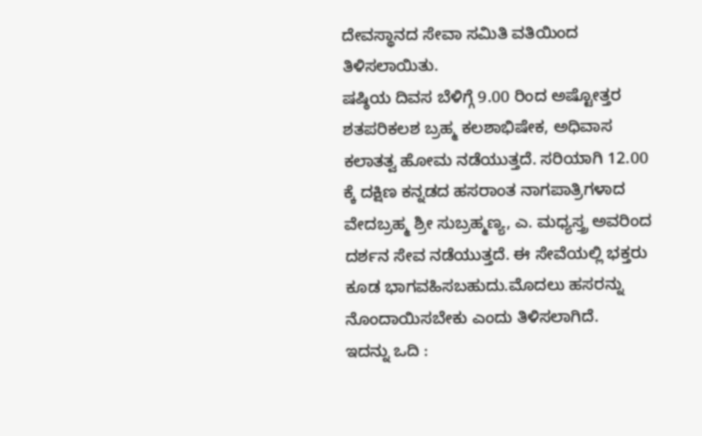ದೇವಸ್ಥಾನದ ಸೇವಾ ಸಮಿತಿ ವತಿಯಿಂದ ತಿಳಿಸಲಾಯಿತು.
ಷಷ್ಠಿಯ ದಿವಸ ಬೆಳಿಗ್ಗೆ 9.00 ರಿಂದ ಅಷ್ಟೋತ್ತರ ಶತಪರಿಕಲಶ ಬ್ರಹ್ಮ ಕಲಶಾಭಿಷೇಕ, ಅಧಿವಾಸ ಕಲಾತತ್ವ ಹೋಮ ನಡೆಯುತ್ತದೆ. ಸರಿಯಾಗಿ 12.00 ಕ್ಕೆ ದಕ್ಷಿಣ ಕನ್ನಡದ ಹಸರಾಂತ ನಾಗಪಾತ್ರಿಗಳಾದ ವೇದಬ್ರಹ್ಮ ಶ್ರೀ ಸುಬ್ರಹ್ಮಣ್ಯ, ಎ. ಮಧ್ಯಸ್ತ್ರ ಅವರಿಂದ ದರ್ಶನ ಸೇವ ನಡೆಯುತ್ತದೆ. ಈ ಸೇವೆಯಲ್ಲಿ ಭಕ್ತರು ಕೂಡ ಭಾಗವಹಿಸಬಹುದು.ಮೊದಲು ಹಸರನ್ನು ನೊಂದಾಯಿಸಬೇಕು ಎಂದು ತಿಳಿಸಲಾಗಿದೆ.
ಇದನ್ನು ಒದಿ :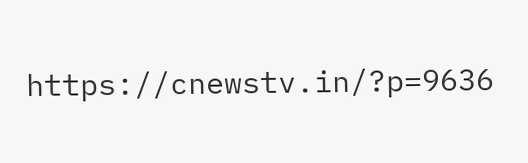https://cnewstv.in/?p=9636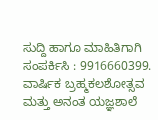ಸುದ್ದಿ ಹಾಗೂ ಮಾಹಿತಿಗಾಗಿ ಸಂಪರ್ಕಿಸಿ : 9916660399.
ವಾರ್ಷಿಕ ಬ್ರಹ್ಮಕಲಶೋತ್ಸವ ಮತ್ತು ಅನಂತ ಯಜ್ಞಶಾಲೆ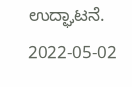ಉದ್ಘಾಟನೆ. 2022-05-02